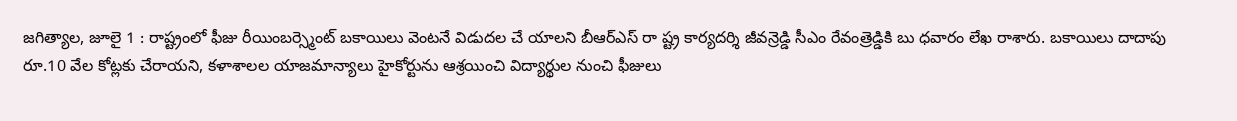జగిత్యాల, జూలై 1 : రాష్ట్రంలో ఫీజు రీయింబర్స్మెంట్ బకాయిలు వెంటనే విడుదల చే యాలని బీఆర్ఎస్ రా ష్ట్ర కార్యదర్శి జీవన్రెడ్డి సీఎం రేవంత్రెడ్డికి బు ధవారం లేఖ రాశారు. బకాయిలు దాదాపు రూ.10 వేల కోట్లకు చేరాయని, కళాశాలల యాజమాన్యాలు హైకోర్టును ఆశ్రయించి విద్యార్థుల నుంచి ఫీజులు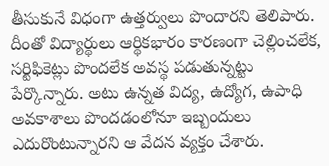తీసుకునే విధంగా ఉత్తర్వులు పొందారని తెలిపారు. దీంతో విద్యార్థులు ఆర్థికభారం కారణంగా చెల్లించలేక, సర్టిఫికెట్లు పొందలేక అవస్థ పడుతున్నట్టు పేర్కొన్నారు. అటు ఉన్నత విద్య, ఉద్యోగ, ఉపాధి అవకాశాలు పొందడంలోనూ ఇబ్బందులు ఎదురొంటున్నారని ఆ వేదన వ్యక్తం చేశారు.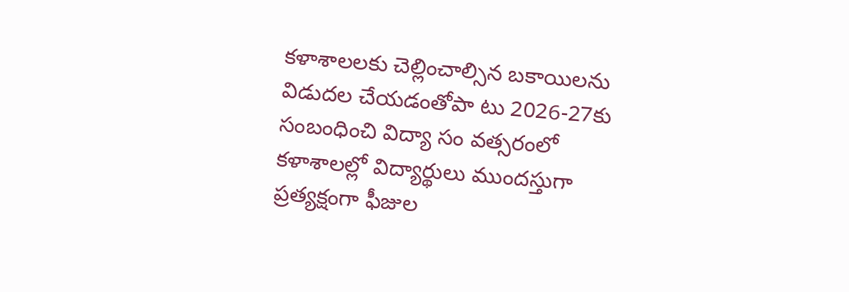కళాశాలలకు చెల్లించాల్సిన బకాయిలను విడుదల చేయడంతోపా టు 2026-27కు సంబంధించి విద్యా సం వత్సరంలో కళాశాలల్లో విద్యార్థులు ముందస్తుగా ప్రత్యక్షంగా ఫీజుల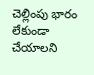చెల్లింపు భారం లేకుండా చేయాలని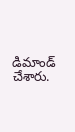డిమాండ్ చేశారు.